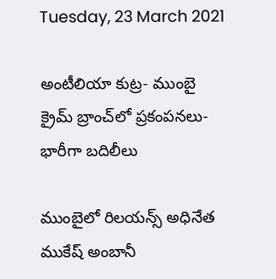Tuesday, 23 March 2021

అంటీలియా కుట్ర- ముంబై క్రైమ్‌ బ్రాంచ్‌లో ప్రకంపనలు-భారీగా బదిలీలు

ముంబైలో రిలయన్స్‌ అధినేత ముకేష్‌ అంబానీ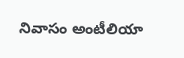నివాసం అంటీలియా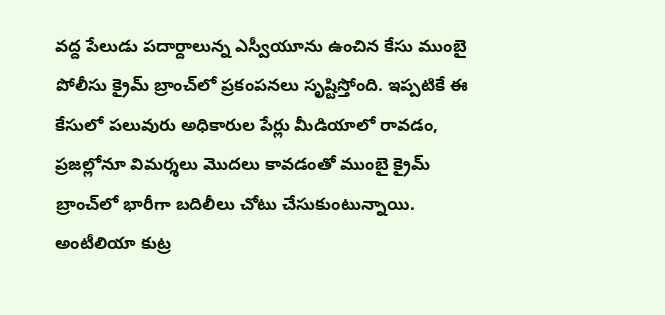వద్ద పేలుడు పదార్దాలున్న ఎస్వీయూను ఉంచిన కేసు ముంబై పోలీసు క్రైమ్‌ బ్రాంచ్‌లో ప్రకంపనలు సృష్టిస్తోంది. ఇప్పటికే ఈ కేసులో పలువురు అధికారుల పేర్లు మీడియాలో రావడం, ప్రజల్లోనూ విమర్శలు మొదలు కావడంతో ముంబై క్రైమ్‌ బ్రాంచ్‌లో భారీగా బదిలీలు చోటు చేసుకుంటున్నాయి. అంటీలియా కుట్ర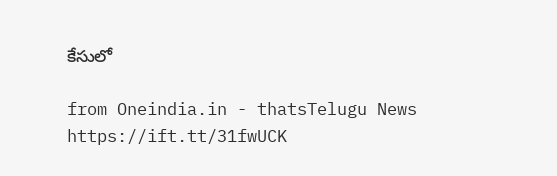కేసులో

from Oneindia.in - thatsTelugu News https://ift.tt/31fwUCK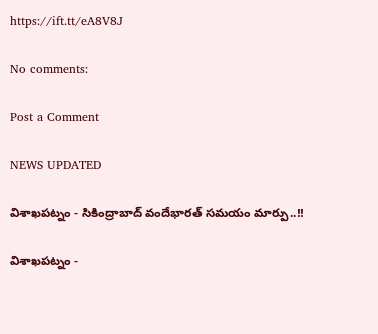https://ift.tt/eA8V8J

No comments:

Post a Comment

NEWS UPDATED

విశాఖపట్నం - సికింద్రాబాద్ వందేభారత్ సమయం మార్పు..!!

విశాఖపట్నం -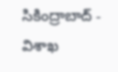సికింద్రాబాద్ - విశాఖ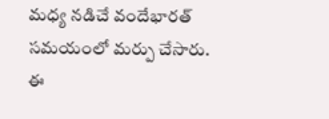మధ్య నడిచే వందేభారత్ సమయంలో మర్పు చేసారు. ఈ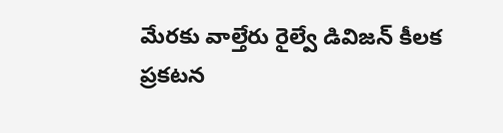మేరకు వాల్తేరు రైల్వే డివిజన్ కీలక ప్రకటన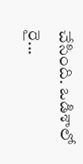చేసింది. ఒడిశాలో రై...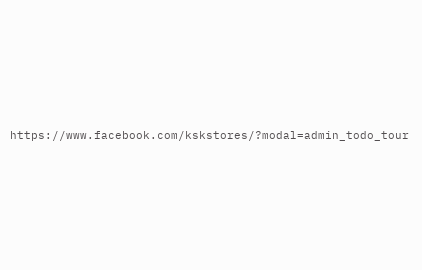https://www.facebook.com/kskstores/?modal=admin_todo_tour